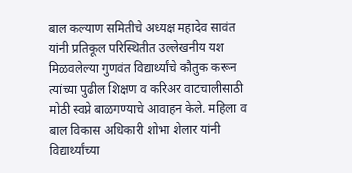बाल कल्याण समितीचे अध्यक्ष महादेव सावंत यांनी प्रतिकूल परिस्थितीत उल्लेखनीय यश मिळवलेल्या गुणवंत विद्यार्थ्यांचे कौतुक करून त्यांच्या पुढील शिक्षण व करिअर वाटचालीसाठी मोठी स्वप्ने बाळगण्याचे आवाहन केले. महिला व बाल विकास अधिकारी शोभा शेलार यांनी विद्यार्थ्यांच्या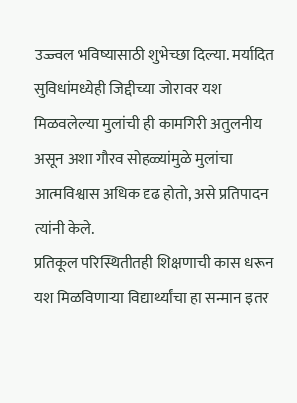उज्ज्वल भविष्यासाठी शुभेच्छा दिल्या. मर्यादित सुविधांमध्येही जिद्दीच्या जोरावर यश मिळवलेल्या मुलांची ही कामगिरी अतुलनीय असून अशा गौरव सोहळ्यांमुळे मुलांचा आत्मविश्वास अधिक दृढ होतो, असे प्रतिपादन त्यांनी केले.
प्रतिकूल परिस्थितीतही शिक्षणाची कास धरून यश मिळविणाऱ्या विद्यार्थ्यांचा हा सन्मान इतर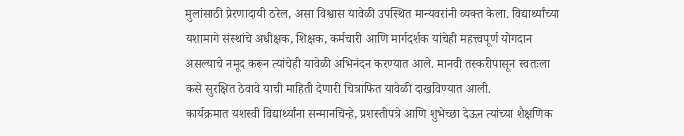मुलांसाठी प्रेरणादायी ठरेल, असा विश्वास यावेळी उपस्थित मान्यवरांनी व्यक्त केला. विद्यार्थ्यांच्या यशामागे संस्थांचे अधीक्षक, शिक्षक, कर्मचारी आणि मार्गदर्शक यांचेही महत्त्वपूर्ण योगदान असल्याचे नमूद करून त्यांचेही यावेळी अभिनंदन करण्यात आले. मानवी तस्करीपासून स्वतःला कसे सुरक्षित ठेवावे याची माहिती देणारी चित्राफित यावेळी दाखविण्यात आली.
कार्यक्रमात यशस्वी विद्यार्थ्यांना सन्मानचिन्हे, प्रशस्तीपत्रे आणि शुभेच्छा देऊन त्यांच्या शैक्षणिक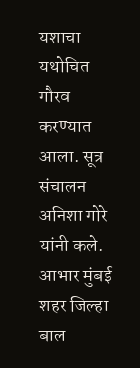यशाचा यथोचित गौरव करण्यात आला. सूत्र संचालन अनिशा गोरे यांनी कले. आभार मुंबई शहर जिल्हा बाल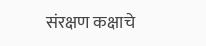संरक्षण कक्षाचे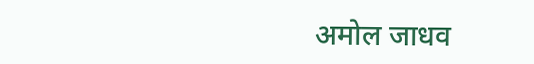अमोल जाधव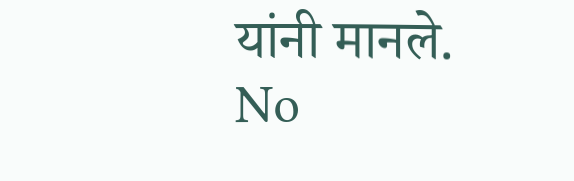यांनी मानले.
No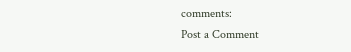comments:
Post a Comment